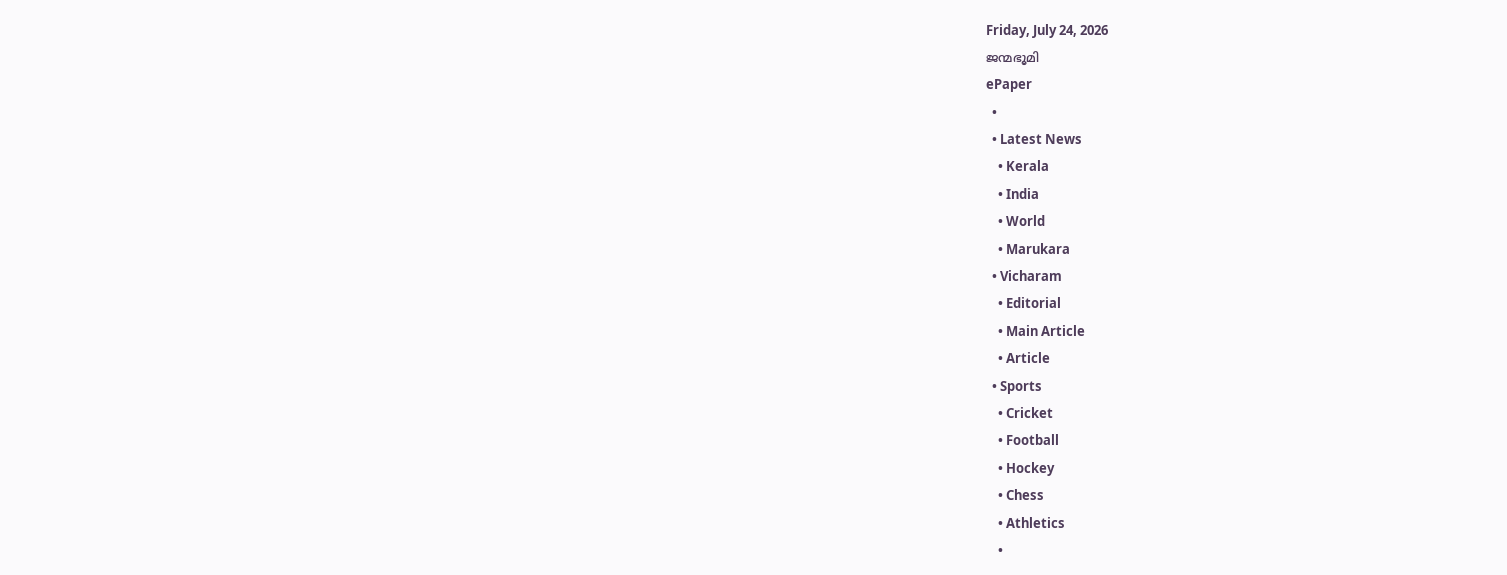Friday, July 24, 2026
ജന്മഭൂമി
ePaper
  •
  • Latest News
    • Kerala
    • India
    • World
    • Marukara
  • Vicharam
    • Editorial
    • Main Article
    • Article
  • Sports
    • Cricket
    • Football
    • Hockey
    • Chess
    • Athletics
    •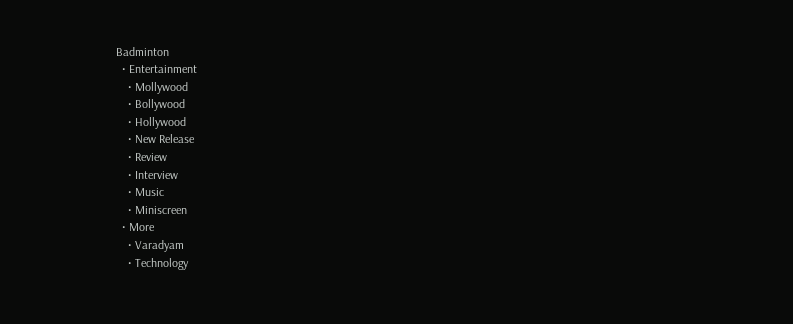Badminton
  • Entertainment
    • Mollywood
    • Bollywood
    • Hollywood
    • New Release
    • Review
    • Interview
    • Music
    • Miniscreen
  • More
    • Varadyam
    • Technology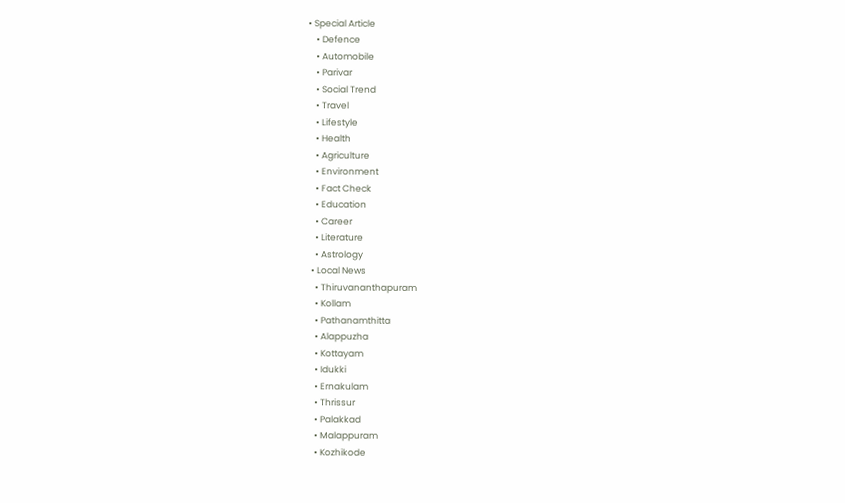• Special Article
    • Defence
    • Automobile
    • Parivar
    • Social Trend
    • Travel
    • Lifestyle
    • Health
    • Agriculture
    • Environment
    • Fact Check
    • Education
    • Career
    • Literature
    • Astrology
  • Local News
    • Thiruvananthapuram
    • Kollam
    • Pathanamthitta
    • Alappuzha
    • Kottayam
    • Idukki
    • Ernakulam
    • Thrissur
    • Palakkad
    • Malappuram
    • Kozhikode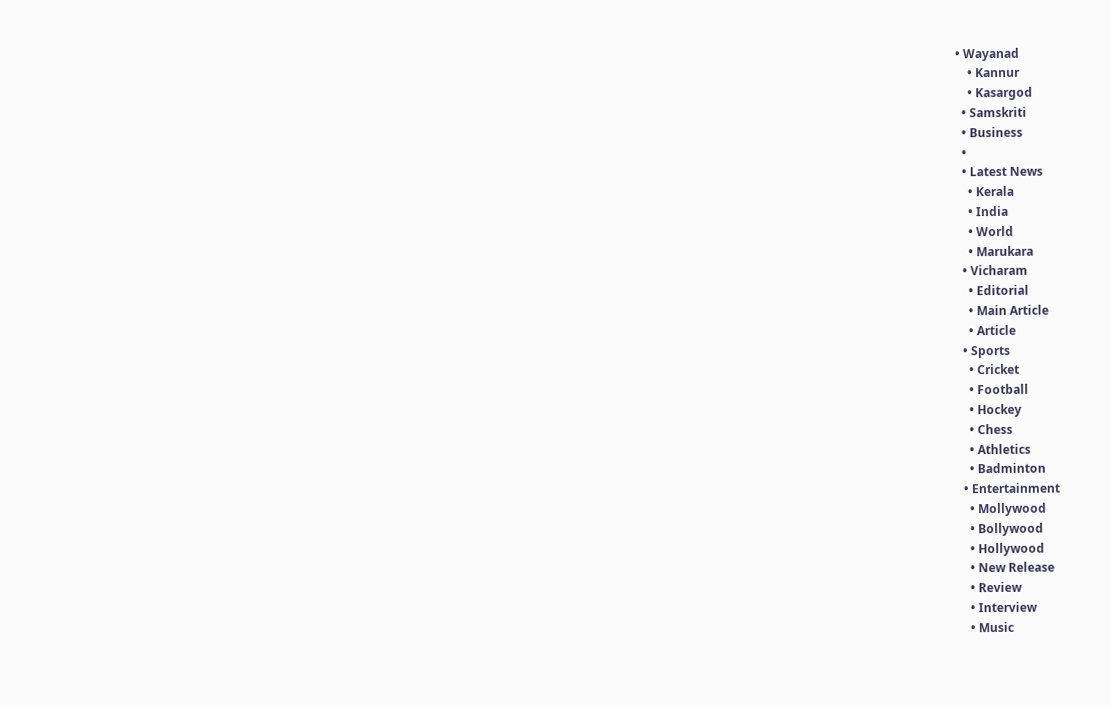• Wayanad
    • Kannur
    • Kasargod
  • Samskriti
  • Business
  •
  • Latest News
    • Kerala
    • India
    • World
    • Marukara
  • Vicharam
    • Editorial
    • Main Article
    • Article
  • Sports
    • Cricket
    • Football
    • Hockey
    • Chess
    • Athletics
    • Badminton
  • Entertainment
    • Mollywood
    • Bollywood
    • Hollywood
    • New Release
    • Review
    • Interview
    • Music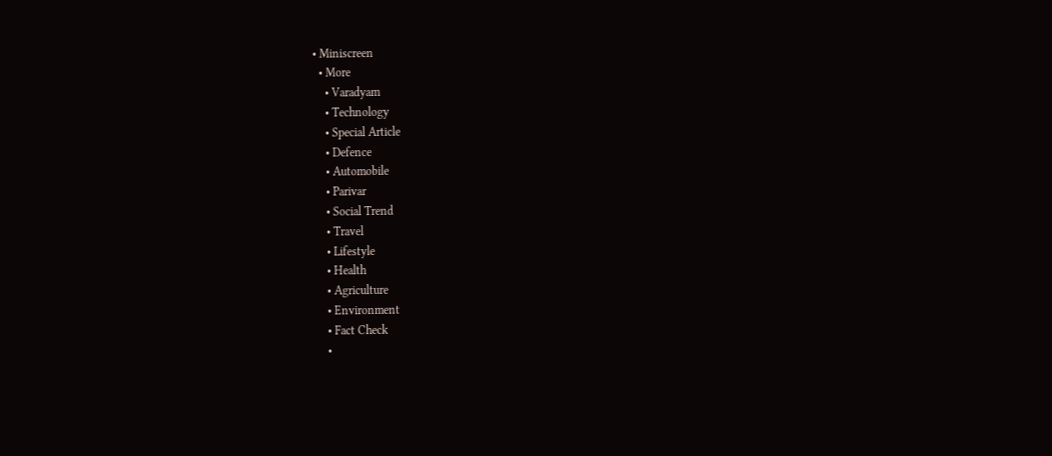• Miniscreen
  • More
    • Varadyam
    • Technology
    • Special Article
    • Defence
    • Automobile
    • Parivar
    • Social Trend
    • Travel
    • Lifestyle
    • Health
    • Agriculture
    • Environment
    • Fact Check
    •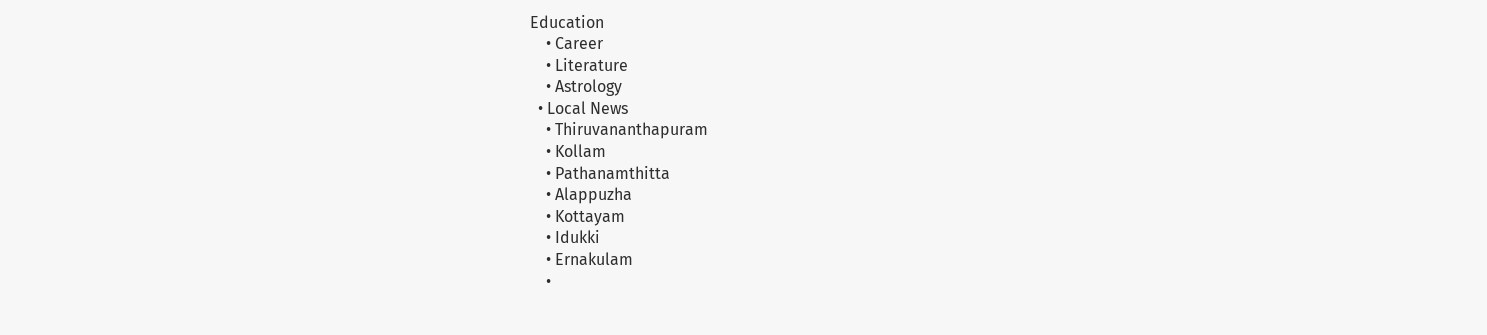Education
    • Career
    • Literature
    • Astrology
  • Local News
    • Thiruvananthapuram
    • Kollam
    • Pathanamthitta
    • Alappuzha
    • Kottayam
    • Idukki
    • Ernakulam
    •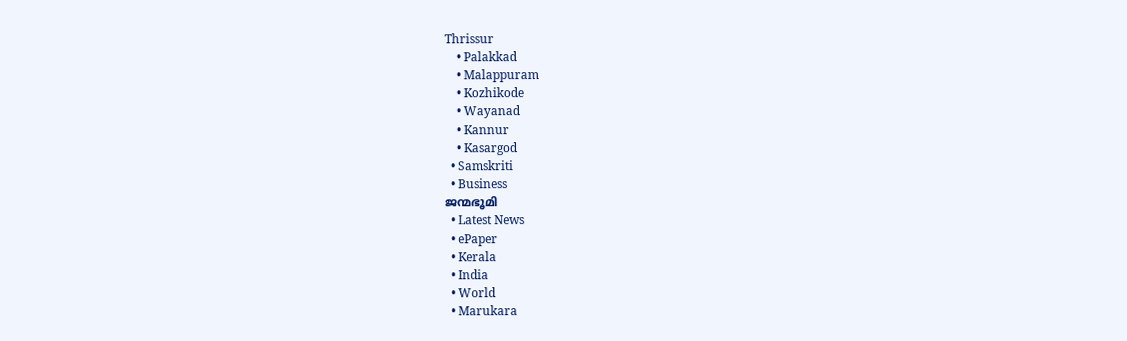Thrissur
    • Palakkad
    • Malappuram
    • Kozhikode
    • Wayanad
    • Kannur
    • Kasargod
  • Samskriti
  • Business
ജന്മഭൂമി
  • Latest News
  • ePaper
  • Kerala
  • India
  • World
  • Marukara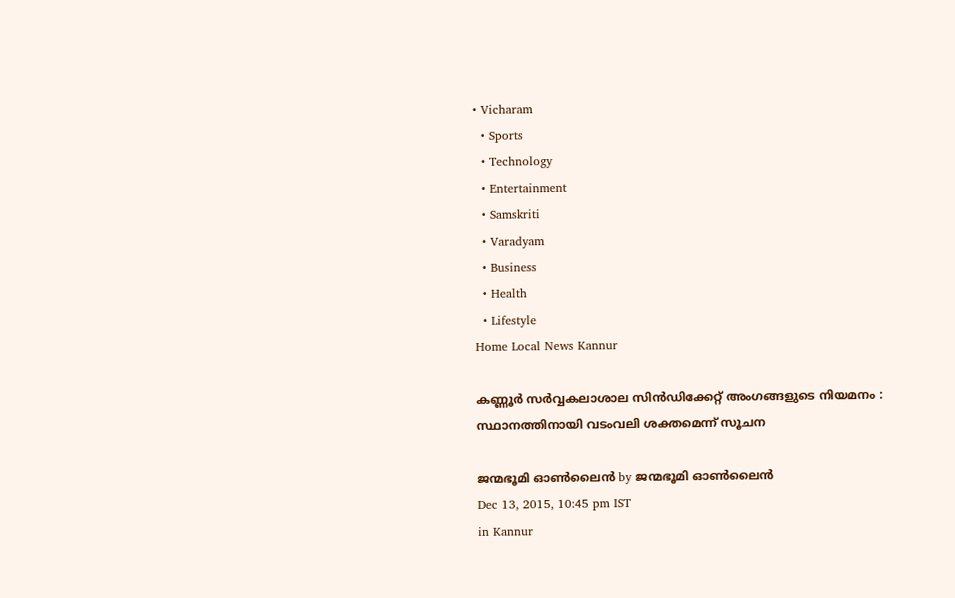• Vicharam
  • Sports
  • Technology
  • Entertainment
  • Samskriti
  • Varadyam
  • Business
  • Health
  • Lifestyle
Home Local News Kannur

കണ്ണൂര്‍ സര്‍വ്വകലാശാല സിന്‍ഡിക്കേറ്റ് അംഗങ്ങളുടെ നിയമനം : സ്ഥാനത്തിനായി വടംവലി ശക്തമെന്ന് സൂചന

ജന്മഭൂമി ഓണ്‍ലൈന്‍ by ജന്മഭൂമി ഓണ്‍ലൈന്‍
Dec 13, 2015, 10:45 pm IST
in Kannur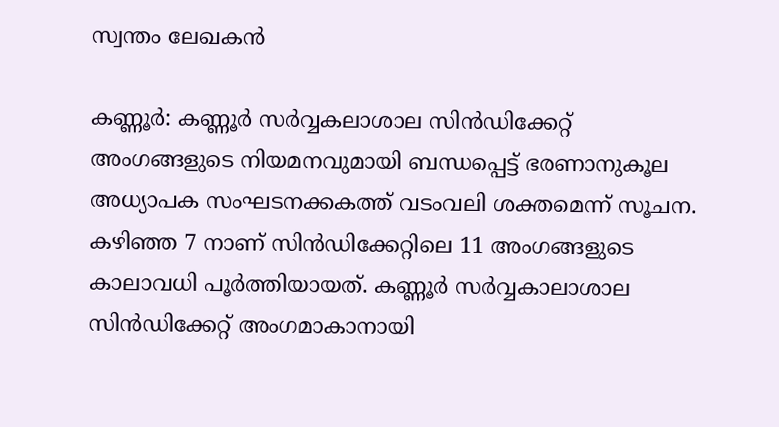സ്വന്തം ലേഖകന്‍

കണ്ണൂര്‍: കണ്ണൂര്‍ സര്‍വ്വകലാശാല സിന്‍ഡിക്കേറ്റ് അംഗങ്ങളുടെ നിയമനവുമായി ബന്ധപ്പെട്ട് ഭരണാനുകൂല അധ്യാപക സംഘടനക്കകത്ത് വടംവലി ശക്തമെന്ന് സൂചന. കഴിഞ്ഞ 7 നാണ് സിന്‍ഡിക്കേറ്റിലെ 11 അംഗങ്ങളുടെ കാലാവധി പൂര്‍ത്തിയായത്. കണ്ണൂര്‍ സര്‍വ്വകാലാശാല സിന്‍ഡിക്കേറ്റ് അംഗമാകാനായി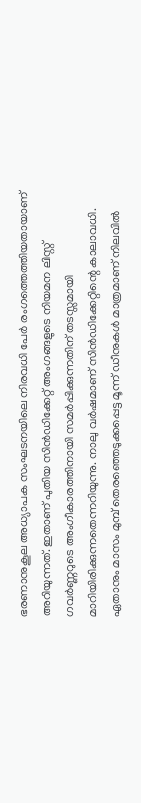ഭരണാനുകൂല അധ്യാപക സംഘടനയിലെ നിരവധി പേര്‍ രംഗത്തെത്തിയതായാണ് അറിയുന്നത്. ഇതാണ് പുതിയ സിന്‍ഡിക്കേറ്റ് അംഗങ്ങളുടെ നിയമന ലിസ്റ്റ് ഗവര്‍ണ്ണറുടെ അംഗീകാരത്തിനായി സമര്‍പ്പിക്കുന്നതിന് തടസ്സമായി മാറിയിരിക്കുന്നതെന്നറിയുന്നു. നാലു വര്‍ഷമാണ് സിന്‍ഡിക്കേറ്റിന്റെ കാലാവധി. ഏതാനും മാസം മുമ്പ് തെരഞ്ഞെടുക്കപ്പെട്ട മൂന്ന് ഡീനുകള്‍ മാത്രമാണ് നിലവില്‍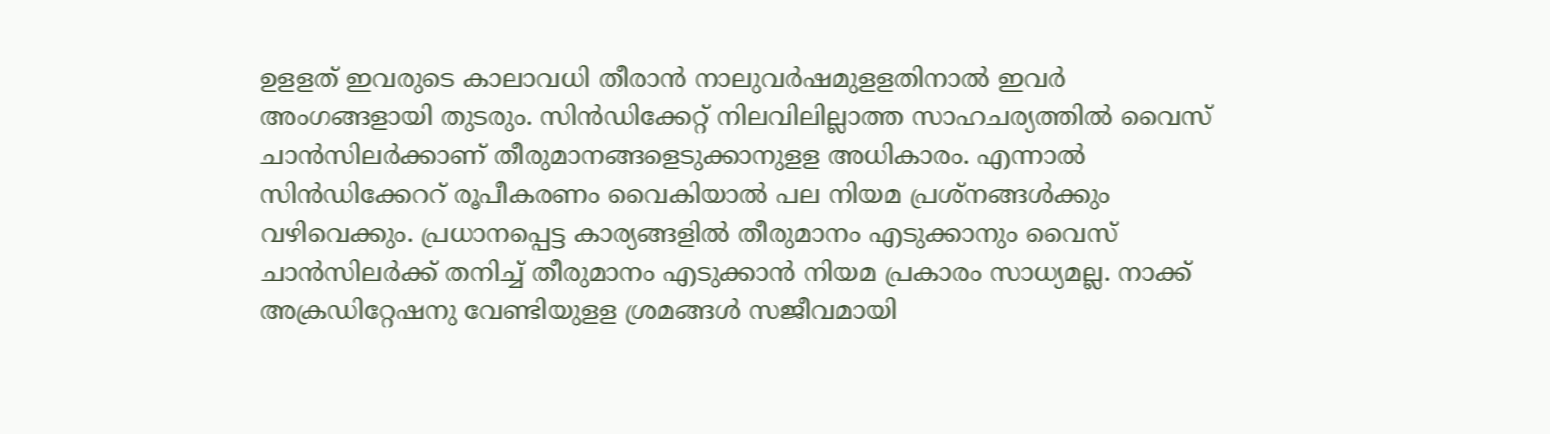ഉളളത് ഇവരുടെ കാലാവധി തീരാന്‍ നാലുവര്‍ഷമുളളതിനാല്‍ ഇവര്‍ അംഗങ്ങളായി തുടരും. സിന്‍ഡിക്കേറ്റ് നിലവിലില്ലാത്ത സാഹചര്യത്തില്‍ വൈസ് ചാന്‍സിലര്‍ക്കാണ് തീരുമാനങ്ങളെടുക്കാനുളള അധികാരം. എന്നാല്‍ സിന്‍ഡിക്കേററ് രൂപീകരണം വൈകിയാല്‍ പല നിയമ പ്രശ്‌നങ്ങള്‍ക്കും വഴിവെക്കും. പ്രധാനപ്പെട്ട കാര്യങ്ങളില്‍ തീരുമാനം എടുക്കാനും വൈസ് ചാന്‍സിലര്‍ക്ക് തനിച്ച് തീരുമാനം എടുക്കാന്‍ നിയമ പ്രകാരം സാധ്യമല്ല. നാക്ക് അക്രഡിറ്റേഷനു വേണ്ടിയുളള ശ്രമങ്ങള്‍ സജീവമായി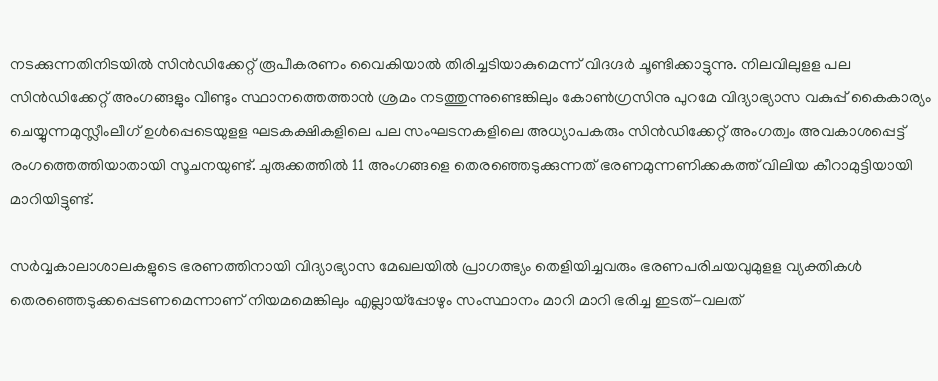നടക്കുന്നതിനിടയില്‍ സിന്‍ഡിക്കേറ്റ് രൂപീകരണം വൈകിയാല്‍ തിരിച്ചടിയാകുമെന്ന് വിദഗ്ദര്‍ ചൂണ്ടിക്കാട്ടുന്നു. നിലവിലുളള പല സിന്‍ഡിക്കേറ്റ് അംഗങ്ങളും വീണ്ടും സ്ഥാനത്തെത്താന്‍ ശ്രമം നടത്തുന്നുണ്ടെങ്കിലും കോണ്‍ഗ്രസിനു പുറമേ വിദ്യാഭ്യാസ വകുപ്പ് കൈകാര്യം ചെയ്യുന്നമുസ്ലീംലീഗ് ഉള്‍പ്പെടെയുളള ഘടകക്ഷികളിലെ പല സംഘടനകളിലെ അധ്യാപകരും സിന്‍ഡിക്കേറ്റ് അംഗത്വം അവകാശപ്പെട്ട് രംഗത്തെത്തിയാതായി സൂചനയുണ്ട്. ചുരുക്കത്തില്‍ 11 അംഗങ്ങളെ തെരഞ്ഞെടുക്കുന്നത് ഭരണമുന്നണിക്കകത്ത് വിലിയ കീറാമുട്ടിയായി മാറിയിട്ടുണ്ട്.

സര്‍വ്വകാലാശാലകളുടെ ഭരണത്തിനായി വിദ്യാഭ്യാസ മേഖലയില്‍ പ്രാഗത്ഭ്യം തെളിയിച്ചവരും ഭരണപരിചയവുമുളള വ്യക്തികള്‍ തെരഞ്ഞെടുക്കപ്പെടണമെന്നാണ് നിയമമെങ്കിലും എല്ലായ്‌പ്പോഴും സംസ്ഥാനം മാറി മാറി ഭരിച്ച ഇടത്-വലത്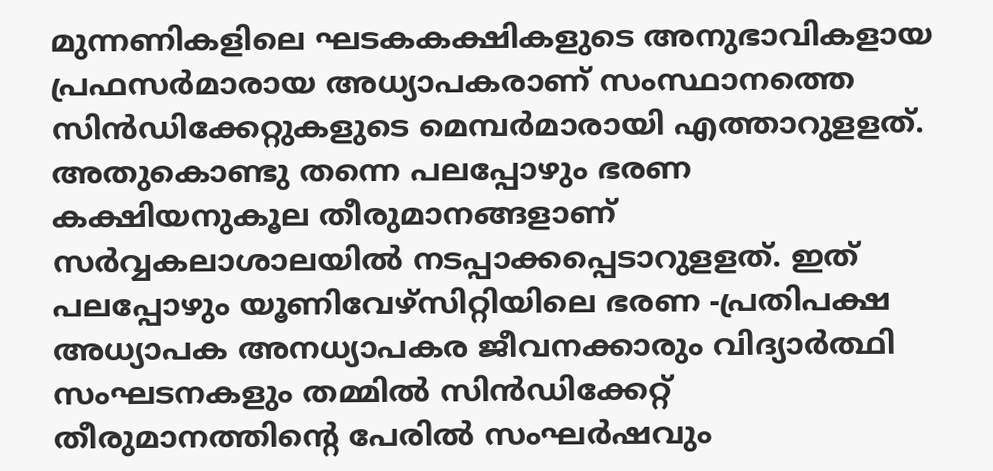മുന്നണികളിലെ ഘടകകക്ഷികളുടെ അനുഭാവികളായ പ്രഫസര്‍മാരായ അധ്യാപകരാണ് സംസ്ഥാനത്തെ സിന്‍ഡിക്കേറ്റുകളുടെ മെമ്പര്‍മാരായി എത്താറുളളത്. അതുകൊണ്ടു തന്നെ പലപ്പോഴും ഭരണ കക്ഷിയനുകൂല തീരുമാനങ്ങളാണ് സര്‍വ്വകലാശാലയില്‍ നടപ്പാക്കപ്പെടാറുളളത്. ഇത് പലപ്പോഴും യൂണിവേഴ്‌സിറ്റിയിലെ ഭരണ -പ്രതിപക്ഷ അധ്യാപക അനധ്യാപകര ജീവനക്കാരും വിദ്യാര്‍ത്ഥി സംഘടനകളും തമ്മില്‍ സിന്‍ഡിക്കേറ്റ് തീരുമാനത്തിന്റെ പേരില്‍ സംഘര്‍ഷവും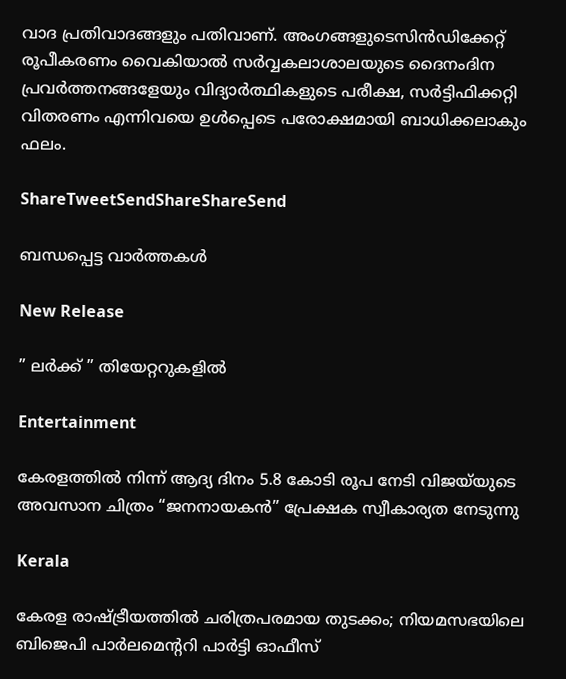വാദ പ്രതിവാദങ്ങളും പതിവാണ്. അംഗങ്ങളുടെസിന്‍ഡിക്കേറ്റ് രൂപീകരണം വൈകിയാല്‍ സര്‍വ്വകലാശാലയുടെ ദൈനംദിന പ്രവര്‍ത്തനങ്ങളേയും വിദ്യാര്‍ത്ഥികളുടെ പരീക്ഷ, സര്‍ട്ടിഫിക്കറ്റി വിതരണം എന്നിവയെ ഉള്‍പ്പെടെ പരോക്ഷമായി ബാധിക്കലാകും ഫലം.

ShareTweetSendShareShareSend

ബന്ധപ്പെട്ട വാര്‍ത്തകള്‍

New Release

” ലർക്ക് ” തിയേറ്ററുകളിൽ

Entertainment

കേരളത്തിൽ നിന്ന് ആദ്യ ദിനം 5.8 കോടി രൂപ നേടി വിജയ്‌യുടെ അവസാന ചിത്രം “ജനനായകൻ” പ്രേക്ഷക സ്വീകാര്യത നേടുന്നു

Kerala

കേരള രാഷ്‌ട്രീയത്തിൽ ചരിത്രപരമായ തുടക്കം; നിയമസഭയിലെ ബിജെപി പാർലമെന്ററി പാർട്ടി ഓഫീസ്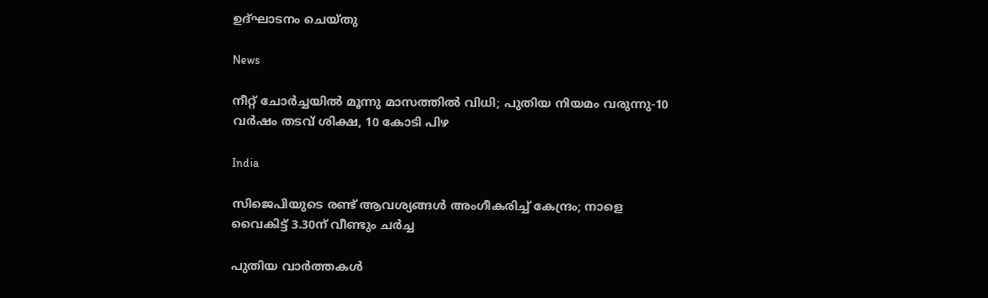ഉദ്ഘാടനം ചെയ്തു

News

നീറ്റ് ചോർച്ചയിൽ മൂന്നു മാസത്തിൽ വിധി; പുതിയ നിയമം വരുന്നു-10 വർഷം തടവ് ശിക്ഷ, 10 കോടി പിഴ

India

സിജെപിയുടെ രണ്ട് ആവശ്യങ്ങൾ അംഗീകരിച്ച് കേന്ദ്രം; നാളെ വൈകിട്ട് 3.30ന് വീണ്ടും ചർച്ച

പുതിയ വാര്‍ത്തകള്‍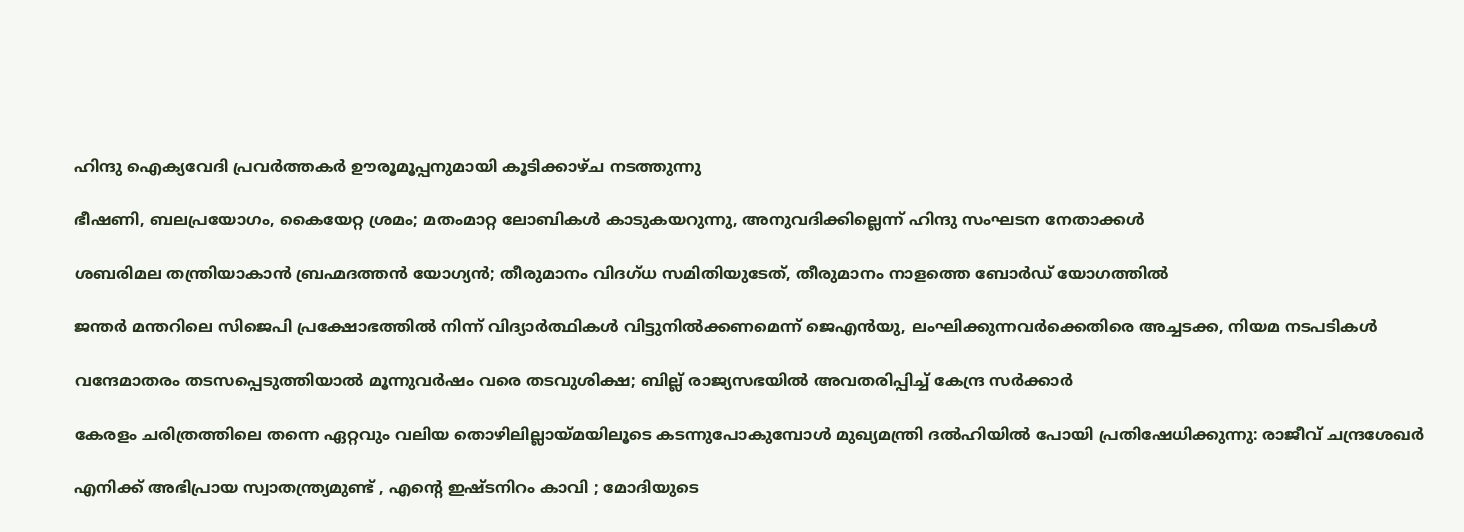ഹിന്ദു ഐക്യവേദി പ്രവർത്തകർ ഊരൂമൂപ്പനുമായി കൂടിക്കാഴ്ച നടത്തുന്നു

ഭീഷണി, ബലപ്രയോഗം, കൈയേറ്റ ശ്രമം; മതംമാറ്റ ലോബികള്‍ കാടുകയറുന്നു, അനുവദിക്കില്ലെന്ന് ഹിന്ദു സംഘടന നേതാക്കള്‍

ശബരിമല തന്ത്രിയാകാൻ ബ്രഹ്മദത്തൻ യോഗ്യൻ; തീരുമാനം വിദഗ്ധ സമിതിയുടേത്, തീരുമാനം നാളത്തെ ബോർഡ് യോഗത്തിൽ

ജന്തർ മന്തറിലെ സിജെപി പ്രക്ഷോഭത്തിൽ നിന്ന് വിദ്യാർത്ഥികൾ വിട്ടുനിൽക്കണമെന്ന് ജെഎൻയു, ലംഘിക്കുന്നവർക്കെതിരെ അച്ചടക്ക, നിയമ നടപടികൾ

വന്ദേമാതരം തടസപ്പെടുത്തിയാൽ മൂന്നുവർഷം വരെ തടവുശിക്ഷ; ബില്ല് രാജ്യസഭയിൽ അവതരിപ്പിച്ച് കേന്ദ്ര സർക്കാർ

കേരളം ചരിത്രത്തിലെ തന്നെ ഏറ്റവും വലിയ തൊഴിലില്ലായ്‌മയിലൂടെ കടന്നുപോകുമ്പോൾ മുഖ്യമന്ത്രി ദൽഹിയിൽ പോയി പ്രതിഷേധിക്കുന്നു: രാജീവ് ചന്ദ്രശേഖർ

എനിക്ക് അഭിപ്രായ സ്വാതന്ത്ര്യമുണ്ട് , എന്റെ ഇഷ്ടനിറം കാവി ; മോദിയുടെ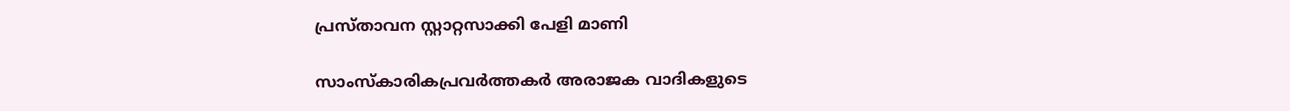പ്രസ്താവന സ്റ്റാറ്റസാക്കി പേളി മാണി

സാംസ്കാരികപ്രവർത്തകർ അരാജക വാദികളുടെ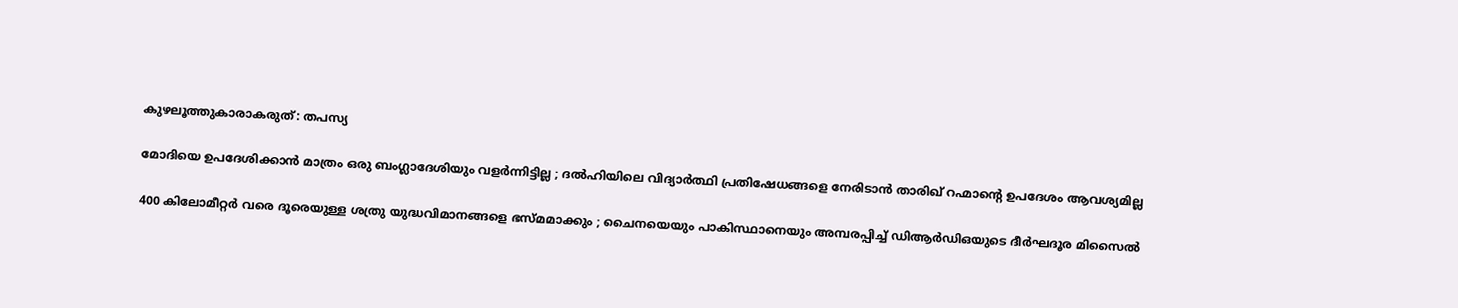കുഴലൂത്തുകാരാകരുത്: തപസ്യ

മോദിയെ ഉപദേശിക്കാൻ മാത്രം ഒരു ബംഗ്ലാദേശിയും വളർന്നിട്ടില്ല ; ദൽഹിയിലെ വിദ്യാർത്ഥി പ്രതിഷേധങ്ങളെ നേരിടാൻ താരിഖ് റഹ്മാന്റെ ഉപദേശം ആവശ്യമില്ല

400 കിലോമീറ്റർ വരെ ദൂരെയുള്ള ശത്രു യുദ്ധവിമാനങ്ങളെ ഭസ്മമാക്കും ; ചൈനയെയും പാകിസ്ഥാനെയും അമ്പരപ്പിച്ച് ഡിആർഡിഒയുടെ ദീർഘദൂര മിസൈൽ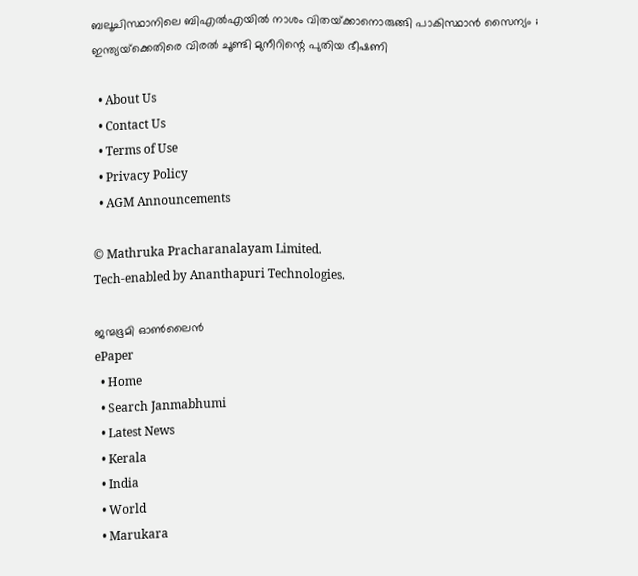ബലൂചിസ്ഥാനിലെ ബി‌എൽ‌എയിൽ നാശം വിതയ്‌ക്കാനൊരുങ്ങി പാകിസ്ഥാൻ സൈന്യം ; ഇന്ത്യയ്‌ക്കെതിരെ വിരൽ ചൂണ്ടി മുനീറിന്റെ പുതിയ ഭീഷണി

  • About Us
  • Contact Us
  • Terms of Use
  • Privacy Policy
  • AGM Announcements

© Mathruka Pracharanalayam Limited.
Tech-enabled by Ananthapuri Technologies.

ജന്മഭൂമി ഓണ്‍ലൈന്‍
ePaper
  • Home
  • Search Janmabhumi
  • Latest News
  • Kerala
  • India
  • World
  • Marukara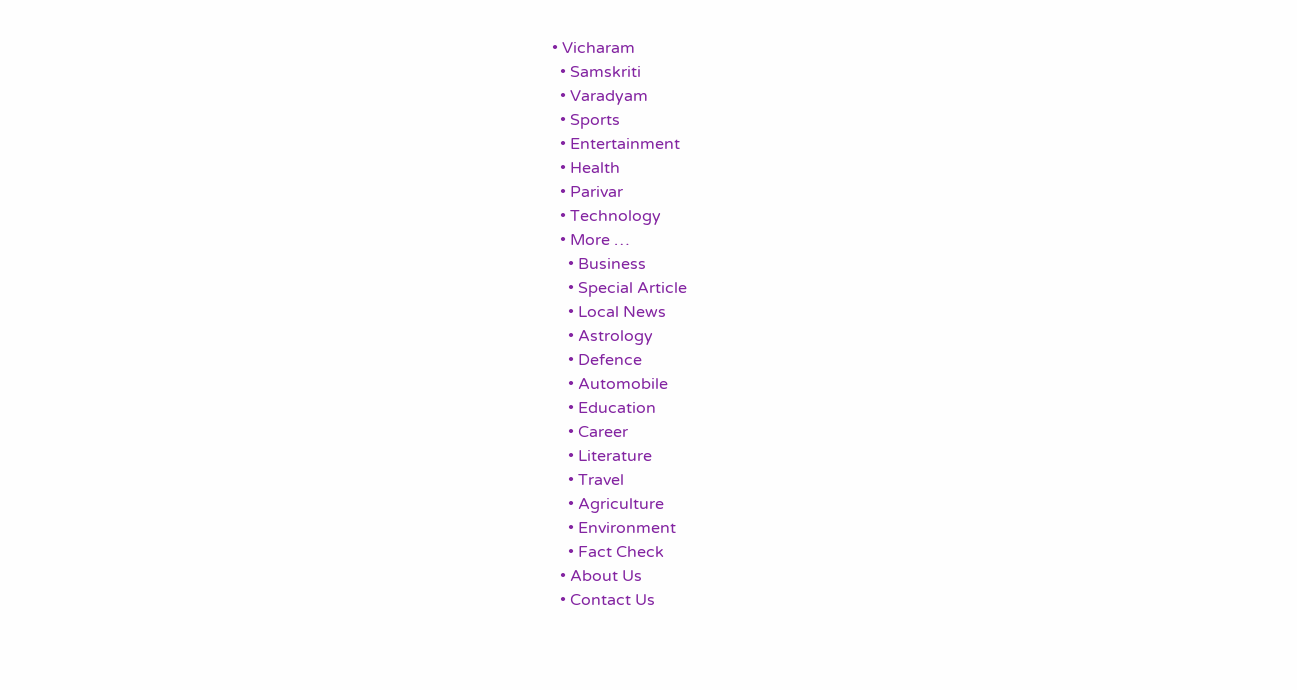• Vicharam
  • Samskriti
  • Varadyam
  • Sports
  • Entertainment
  • Health
  • Parivar
  • Technology
  • More …
    • Business
    • Special Article
    • Local News
    • Astrology
    • Defence
    • Automobile
    • Education
    • Career
    • Literature
    • Travel
    • Agriculture
    • Environment
    • Fact Check
  • About Us
  • Contact Us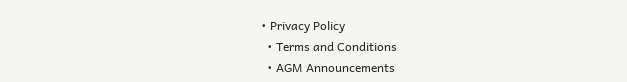• Privacy Policy
  • Terms and Conditions
  • AGM Announcements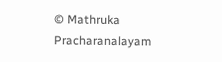© Mathruka Pracharanalayam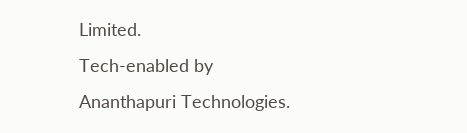Limited.
Tech-enabled by Ananthapuri Technologies.